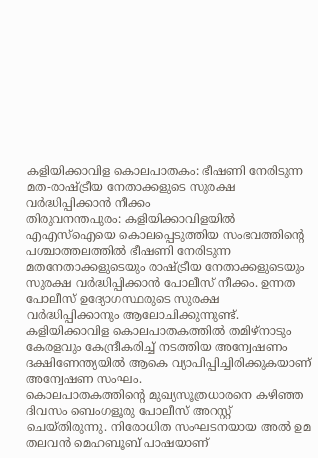കളിയിക്കാവിള കൊലപാതകം: ഭീഷണി നേരിടുന്ന മത-രാഷ്ട്രീയ നേതാക്കളുടെ സുരക്ഷ വർദ്ധിപ്പിക്കാൻ നീക്കം
തിരുവനന്തപുരം: കളിയിക്കാവിളയിൽ എഎസ്ഐയെ കൊലപ്പെടുത്തിയ സംഭവത്തിന്റെ പശ്ചാത്തലത്തിൽ ഭീഷണി നേരിടുന്ന മതനേതാക്കളുടെയും രാഷ്ട്രീയ നേതാക്കളുടെയും സുരക്ഷ വർദ്ധിപ്പിക്കാൻ പോലീസ് നീക്കം. ഉന്നത പോലീസ് ഉദ്യോഗസ്ഥരുടെ സുരക്ഷ വർദ്ധിപ്പിക്കാനും ആലോചിക്കുന്നുണ്ട്. കളിയിക്കാവിള കൊലപാതകത്തിൽ തമിഴ്നാടും കേരളവും കേന്ദ്രീകരിച്ച് നടത്തിയ അന്വേഷണം ദക്ഷിണേന്ത്യയിൽ ആകെ വ്യാപിപ്പിച്ചിരിക്കുകയാണ് അന്വേഷണ സംഘം.
കൊലപാതകത്തിന്റെ മുഖ്യസൂത്രധാരനെ കഴിഞ്ഞ ദിവസം ബെംഗളൂരു പോലീസ് അറസ്റ്റ് ചെയ്തിരുന്നു. നിരോധിത സംഘടനയായ അൽ ഉമ തലവൻ മെഹബൂബ് പാഷയാണ്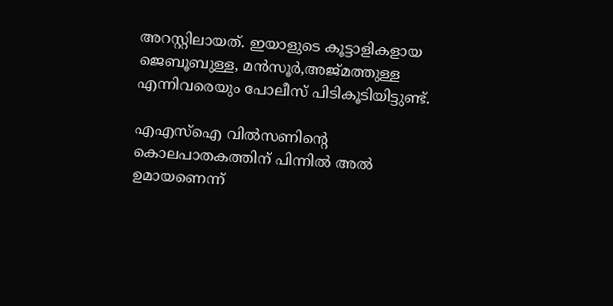അറസ്റ്റിലായത്. ഇയാളുടെ കൂട്ടാളികളായ ജെബൂബുള്ള, മൻസൂർ,അജ്മത്തുള്ള എന്നിവരെയും പോലീസ് പിടികൂടിയിട്ടുണ്ട്.

എഎസ്ഐ വിൽസണിന്റെ കൊലപാതകത്തിന് പിന്നിൽ അൽ ഉമായണെന്ന്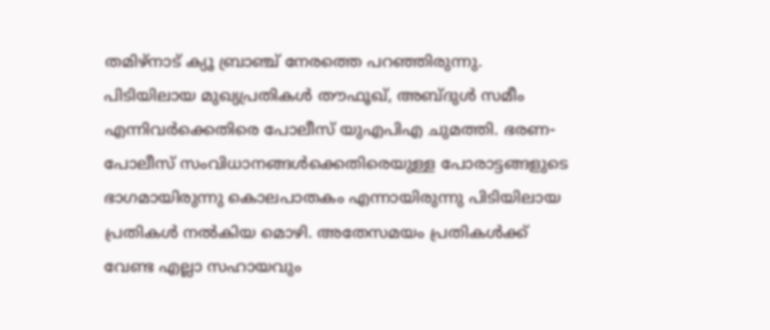തമിഴ്നാട് ക്യൂ ബ്രാഞ്ച് നേരത്തെ പറഞ്ഞിരുന്നു. പിടിയിലായ മുഖ്യപ്രതികൾ തൗഫൂഖ്, അബ്ദുൾ സമീം എന്നിവർക്കെതിരെ പോലീസ് യുഎപിഎ ചുമത്തി. ഭരണ-പോലീസ് സംവിധാനങ്ങൾക്കെതിരെയുള്ള പോരാട്ടങ്ങളുടെ ഭാഗമായിരുന്നു കൊലപാതകം എന്നായിരുന്നു പിടിയിലായ പ്രതികൾ നൽകിയ മൊഴി. അതേസമയം പ്രതികൾക്ക് വേണ്ട എല്ലാ സഹായവും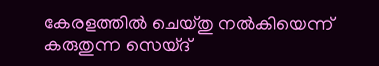കേരളത്തിൽ ചെയ്തു നൽകിയെന്ന് കരുതുന്ന സെയ്ദ്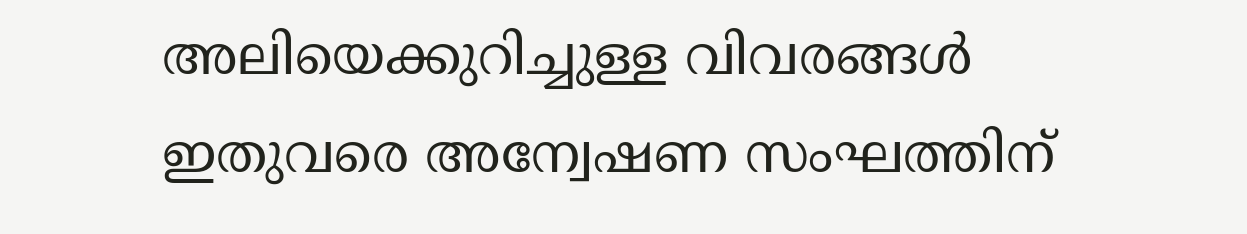അലിയെക്കുറിച്ചുള്ള വിവരങ്ങൾ ഇതുവരെ അന്വേഷണ സംഘത്തിന്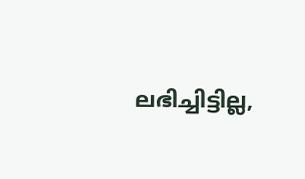ലഭിച്ചിട്ടില്ല,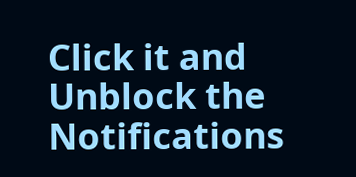Click it and Unblock the Notifications